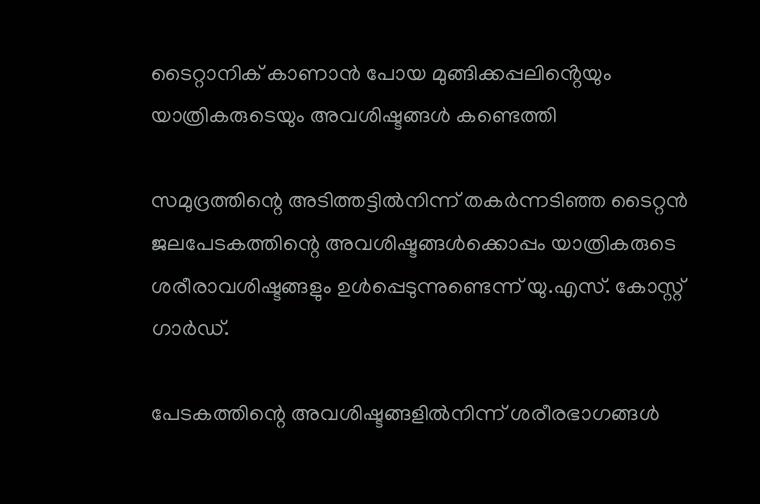ടൈറ്റാനിക് കാണാൻ പോയ മുങ്ങിക്കപ്പലിൻ്റെയും യാത്രികരുടെയും അവശിഷ്ടങ്ങൾ കണ്ടെത്തി

സമുദ്രത്തിന്റെ അടിത്തട്ടില്‍നിന്ന് തകര്‍ന്നടിഞ്ഞ ടൈറ്റന്‍ ജലപേടകത്തിന്റെ അവശിഷ്ടങ്ങള്‍ക്കൊപ്പം യാത്രികരുടെ ശരീരാവശിഷ്ടങ്ങളും ഉള്‍പ്പെടുന്നുണ്ടെന്ന് യു.എസ്. കോസ്റ്റ് ഗാര്‍ഡ്.

പേടകത്തിന്റെ അവശിഷ്ടങ്ങളില്‍നിന്ന് ശരീരഭാഗങ്ങള്‍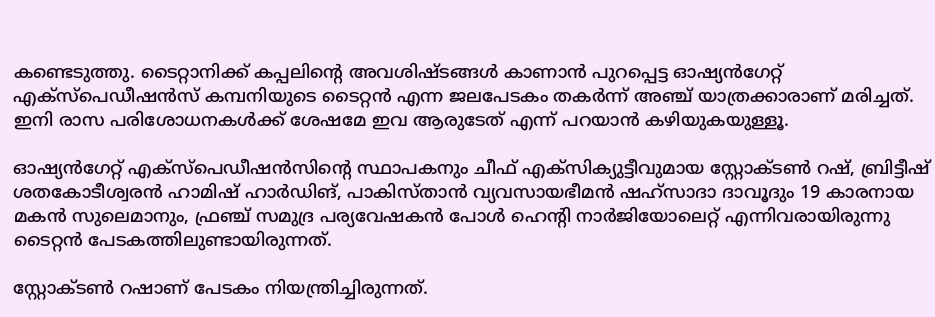കണ്ടെടുത്തു. ടൈറ്റാനിക്ക് കപ്പലിന്റെ അവശിഷ്ടങ്ങള്‍ കാണാന്‍ പുറപ്പെട്ട ഓഷ്യന്‍ഗേറ്റ് എക്‌സ്‌പെഡീഷന്‍സ് കമ്പനിയുടെ ടൈറ്റന്‍ എന്ന ജലപേടകം തകര്‍ന്ന് അഞ്ച് യാത്രക്കാരാണ് മരിച്ചത്. ഇനി രാസ പരിശോധനകൾക്ക് ശേഷമേ ഇവ ആരുടേത് എന്ന് പറയാൻ കഴിയുകയുള്ളൂ.

ഓഷ്യന്‍ഗേറ്റ് എക്‌സ്‌പെഡീഷന്‍സിന്റെ സ്ഥാപകനും ചീഫ് എക്‌സിക്യുട്ടീവുമായ സ്റ്റോക്ടണ്‍ റഷ്, ബ്രിട്ടീഷ് ശതകോടീശ്വരന്‍ ഹാമിഷ് ഹാര്‍ഡിങ്, പാകിസ്താന്‍ വ്യവസായഭീമന്‍ ഷഹ്‌സാദാ ദാവൂദും 19 കാരനായ മകന്‍ സുലെമാനും, ഫ്രഞ്ച് സമുദ്ര പര്യവേഷകന്‍ പോള്‍ ഹെന്റി നാര്‍ജിയോലെറ്റ് എന്നിവരായിരുന്നു ടൈറ്റന്‍ പേടകത്തിലുണ്ടായിരുന്നത്.

സ്റ്റോക്ടണ്‍ റഷാണ് പേടകം നിയന്ത്രിച്ചിരുന്നത്.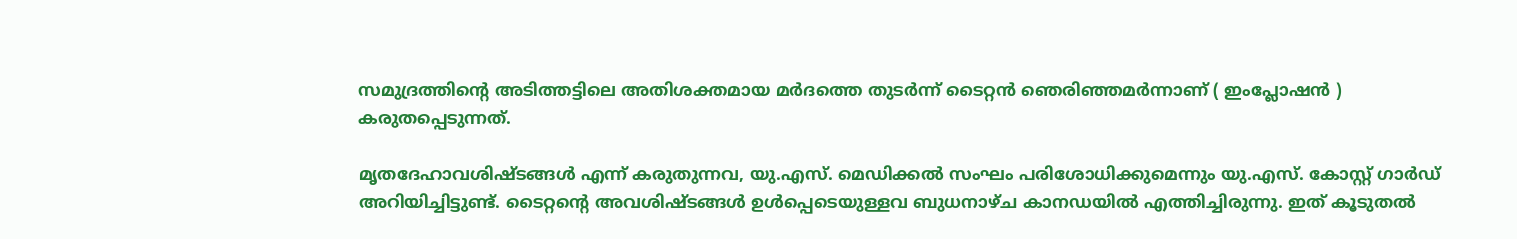സമുദ്രത്തിന്റെ അടിത്തട്ടിലെ അതിശക്തമായ മര്‍ദത്തെ തുടര്‍ന്ന് ടൈറ്റന്‍ ഞെരിഞ്ഞമര്‍ന്നാണ് ( ഇംപ്ലോഷന്‍ ) കരുതപ്പെടുന്നത്.

മൃതദേഹാവശിഷ്ടങ്ങള്‍ എന്ന് കരുതുന്നവ, യു.എസ്. മെഡിക്കല്‍ സംഘം പരിശോധിക്കുമെന്നും യു.എസ്. കോസ്റ്റ് ഗാര്‍ഡ് അറിയിച്ചിട്ടുണ്ട്. ടൈറ്റന്റെ അവശിഷ്ടങ്ങള്‍ ഉള്‍പ്പെടെയുള്ളവ ബുധനാഴ്ച കാനഡയില്‍ എത്തിച്ചിരുന്നു. ഇത് കൂടുതല്‍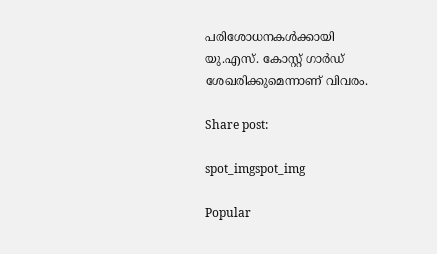പരിശോധനകള്‍ക്കായി യു.എസ്. കോസ്റ്റ് ഗാര്‍ഡ് ശേഖരിക്കുമെന്നാണ് വിവരം.

Share post:

spot_imgspot_img

Popular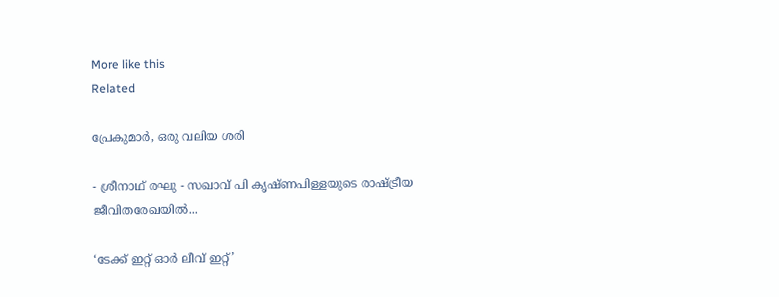More like this
Related

പ്രേകുമാർ, ഒരു വലിയ ശരി

- ശ്രീനാഥ് രഘു - സഖാവ് പി കൃഷ്ണപിള്ളയുടെ രാഷ്ട്രീയ ജീവിതരേഖയിൽ...

‘ടേക്ക് ഇറ്റ് ഓർ ലീവ് ഇറ്റ്’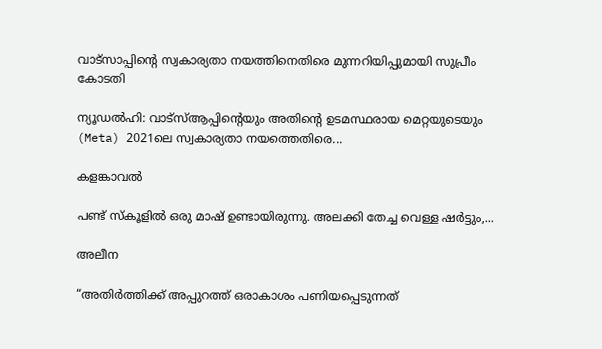വാട്സാപ്പിന്റെ സ്വകാര്യതാ നയത്തിനെതിരെ മുന്നറിയിപ്പുമായി സുപ്രീം കോടതി

ന്യൂഡൽഹി: വാട്‌സ്ആപ്പിന്റെയും അതിന്റെ ഉടമസ്ഥരായ മെറ്റയുടെയും (Meta) 2021ലെ സ്വകാര്യതാ നയത്തെതിരെ...

കളങ്കാവൽ

പണ്ട് സ്കൂളിൽ ഒരു മാഷ് ഉണ്ടായിരുന്നു. അലക്കി തേച്ച വെള്ള ഷർട്ടും,...

അലീന

“അതിര്‍ത്തിക്ക് അപ്പുറത്ത് ഒരാകാശം പണിയപ്പെടുന്നത്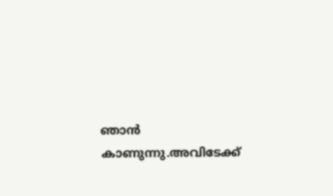ഞാന്‍ കാണുന്നു.അവിടേക്ക്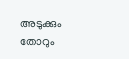അടുക്കും തോറും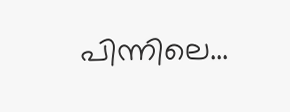പിന്നിലെ...